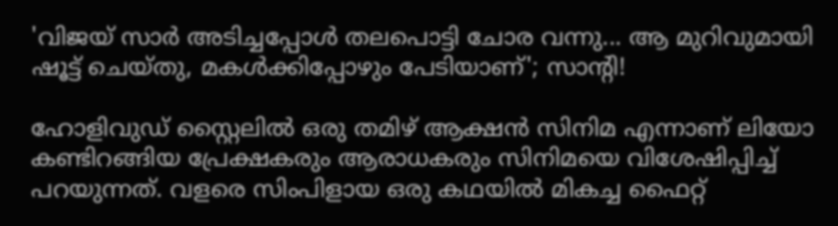'വിജയ് സാർ അടിച്ചപ്പോൾ തലപൊട്ടി ചോര വന്നു... ആ മുറിവുമായി ഷൂട്ട് ചെയ്തു, മകൾക്കിപ്പോഴും പേടിയാണ്'; സാന്റി!

ഹോളിവുഡ് സ്റ്റൈലിൽ ഒരു തമിഴ് ആക്ഷൻ സിനിമ എന്നാണ് ലിയോ കണ്ടിറങ്ങിയ പ്രേക്ഷകരും ആരാധകരും സിനിമയെ വിശേഷിപ്പിച്ച് പറയുന്നത്. വളരെ സിംപിളായ ഒരു കഥയിൽ മികച്ച ഫൈറ്റ്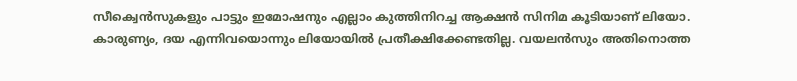സീക്വെൻസുകളും പാട്ടും ഇമോഷനും എല്ലാം കുത്തിനിറച്ച ആക്ഷൻ സിനിമ കൂടിയാണ് ലിയോ. കാരുണ്യം, ദയ എന്നിവയൊന്നും ലിയോയിൽ പ്രതീക്ഷിക്കേണ്ടതില്ല. വയലൻസും അതിനൊത്ത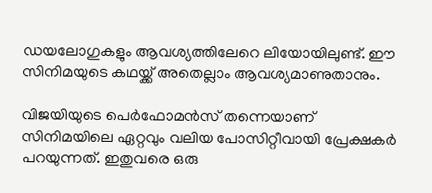ഡയലോഗുകളും ആവശ്യത്തിലേറെ ലിയോയിലുണ്ട്. ഈ സിനിമയുടെ കഥയ്ക്ക് അതെല്ലാം ആവശ്യമാണുതാനും.

വിജയിയുടെ പെർഫോമൻസ് തന്നെയാണ് സിനിമയിലെ ഏറ്റവും വലിയ പോസിറ്റീവായി പ്രേക്ഷകർ പറയുന്നത്. ഇതുവരെ ഒരു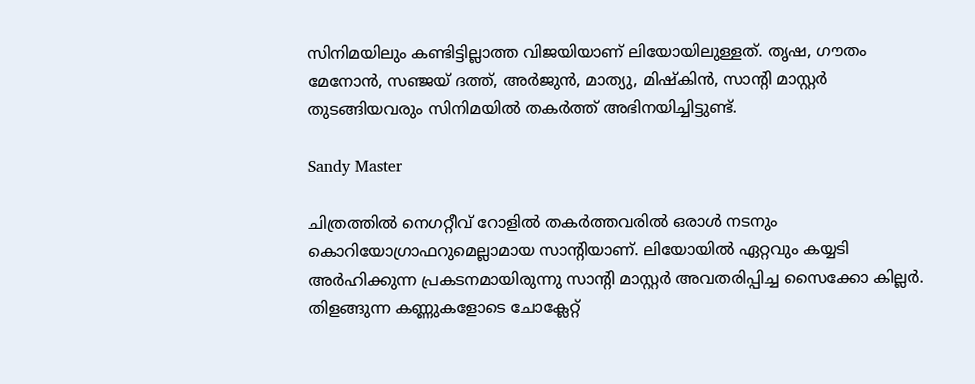സിനിമയിലും കണ്ടിട്ടില്ലാത്ത വിജയിയാണ് ലിയോയിലുള്ളത്. തൃഷ, ഗൗതം മേനോൻ, സഞ്ജയ് ദത്ത്, അർജുൻ, മാത്യു, മിഷ്കിൻ, സാന്റി മാസ്റ്റർ തുടങ്ങിയവരും സിനിമയിൽ തകർത്ത് അഭിനയിച്ചിട്ടുണ്ട്.

Sandy Master

ചിത്രത്തിൽ നെഗറ്റീവ് റോളിൽ തകർത്തവരിൽ ഒരാൾ നടനും കൊറിയോഗ്രാഫറുമെല്ലാമായ സാന്റിയാണ്. ലിയോയിൽ ഏറ്റവും കയ്യടി അർഹിക്കുന്ന പ്രകടനമായിരുന്നു സാന്റി മാസ്റ്റർ അവതരിപ്പിച്ച സൈക്കോ കില്ലർ. തിളങ്ങുന്ന കണ്ണുകളോടെ ചോക്ലേറ്റ്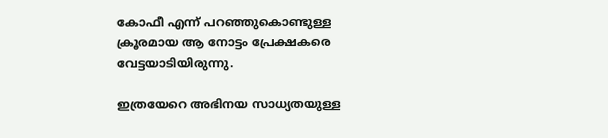കോഫീ എന്ന് പറഞ്ഞുകൊണ്ടുള്ള ക്രൂരമായ ആ നോട്ടം പ്രേക്ഷകരെ വേട്ടയാടിയിരുന്നു.

ഇത്രയേറെ അഭിനയ സാധ്യതയുള്ള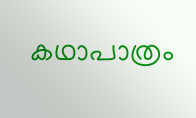കഥാപാത്രം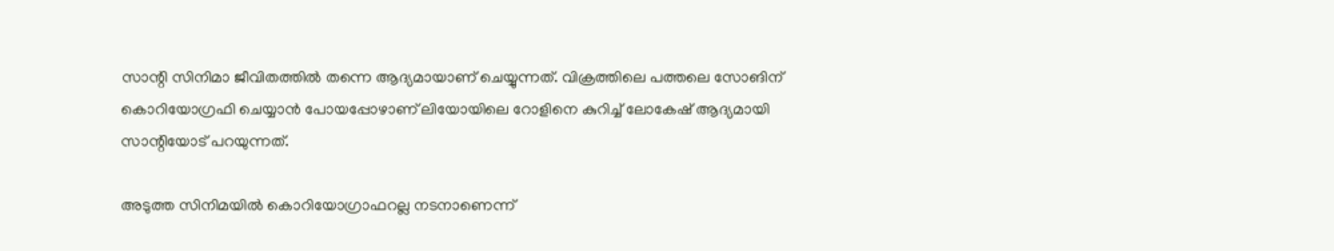സാന്റി സിനിമാ ജീവിതത്തിൽ തന്നെ ആദ്യമായാണ് ചെയ്യുന്നത്. വിക്രത്തിലെ പത്തലെ സോങിന് കൊറിയോഗ്രഫി ചെയ്യാൻ പോയപ്പോഴാണ് ലിയോയിലെ റോളിനെ കുറിച്ച് ലോകേഷ് ആദ്യമായി സാന്റിയോട് പറയുന്നത്.

അടുത്ത സിനിമയിൽ കൊറിയോഗ്രാഫറല്ല നടനാണെന്ന്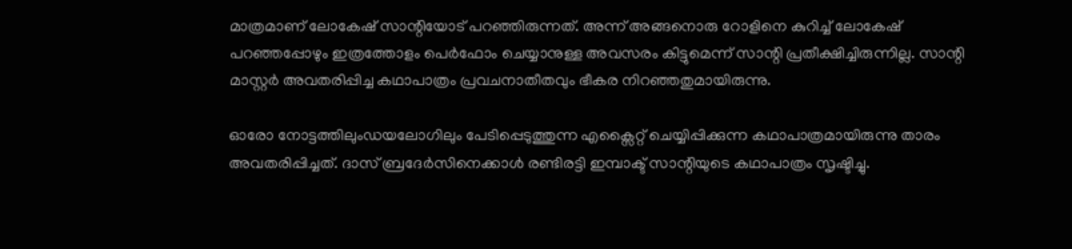മാത്രമാണ് ലോകേഷ് സാന്റിയോട് പറഞ്ഞിരുന്നത്. അന്ന് അങ്ങനൊരു റോളിനെ കുറിച്ച് ലോകേഷ് പറഞ്ഞപ്പോഴും ഇത്രത്തോളം പെർഫോം ചെയ്യാനുള്ള അവസരം കിട്ടുമെന്ന് സാന്റി പ്രതീക്ഷിച്ചിരുന്നില്ല. സാന്റി മാസ്റ്റർ അവതരിപ്പിച്ച കഥാപാത്രം പ്രവചനാതീതവും ഭീകര നിറഞ്ഞതുമായിരുന്നു.

ഓരോ നോട്ടത്തിലുംഡയലോഗിലും പേടിപ്പെടുത്തുന്ന എക്സൈറ്റ് ചെയ്യിപ്പിക്കുന്ന കഥാപാത്രമായിരുന്നു താരം അവതരിപ്പിച്ചത്. ദാസ് ബ്രദേർസിനെക്കാൾ രണ്ടിരട്ടി ഇമ്പാക്ട് സാന്റിയുടെ കഥാപാത്രം സൃഷ്ടിച്ചു.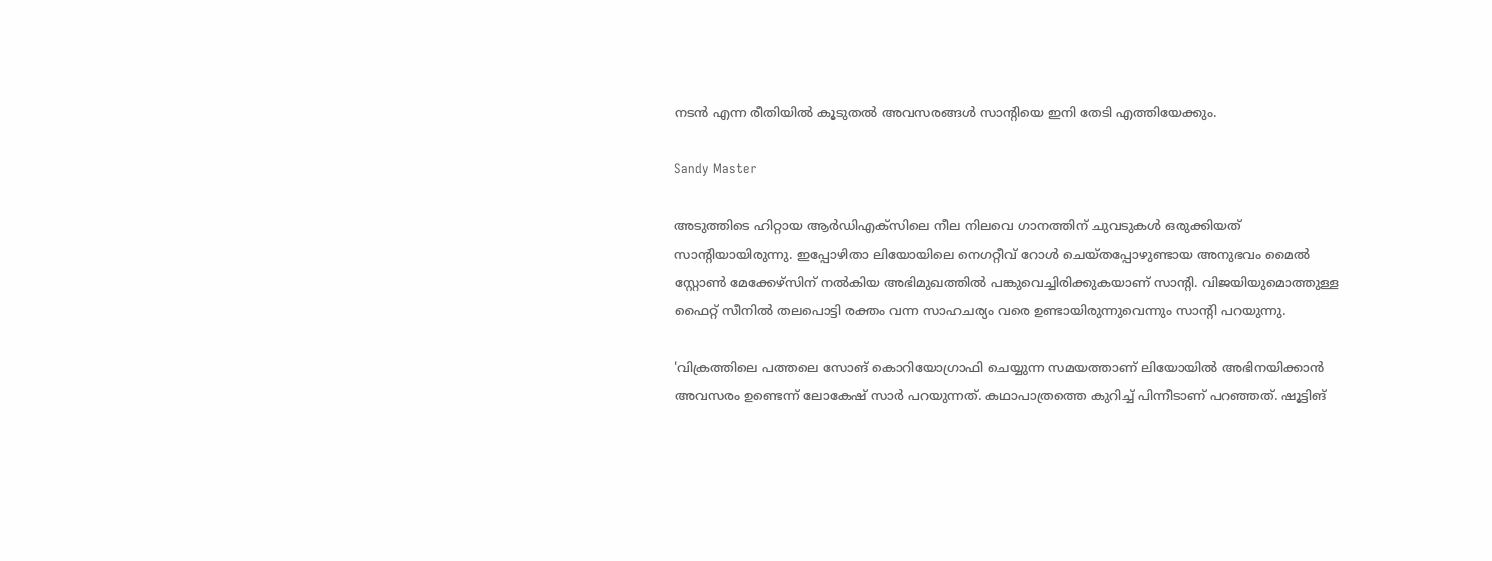നടൻ എന്ന രീതിയിൽ കൂടുതൽ അവസരങ്ങൾ സാന്റിയെ ഇനി തേടി എത്തിയേക്കും.

Sandy Master

അടുത്തിടെ ഹിറ്റായ ആർഡിഎക്സിലെ നീല നിലവെ ഗാനത്തിന് ചുവടുകൾ ഒരുക്കിയത് സാന്റിയായിരുന്നു. ഇപ്പോഴിതാ ലിയോയിലെ നെഗറ്റീവ് റോൾ ചെയ്തപ്പോഴുണ്ടായ അനുഭവം മൈൽ‌ സ്റ്റോൺ മേക്കേഴ്സിന് നൽകിയ അഭിമുഖത്തിൽ പങ്കുവെച്ചിരിക്കുകയാണ് സാന്റി. വിജയിയുമൊത്തുള്ള ഫൈറ്റ് സീനിൽ തലപൊട്ടി രക്തം വന്ന സാഹചര്യം വരെ ഉണ്ടായിരുന്നുവെന്നും സാന്റി പറയുന്നു.

'വിക്രത്തിലെ പത്തലെ സോങ് കൊറിയോഗ്രാഫി ചെയ്യുന്ന സമയത്താണ് ലിയോയിൽ അഭിനയിക്കാൻ അവസരം ഉണ്ടെന്ന് ലോകേഷ് സാർ പറയുന്നത്. കഥാപാത്രത്തെ കുറിച്ച് പിന്നീടാണ് പറഞ്ഞത്. ഷൂട്ടിങ്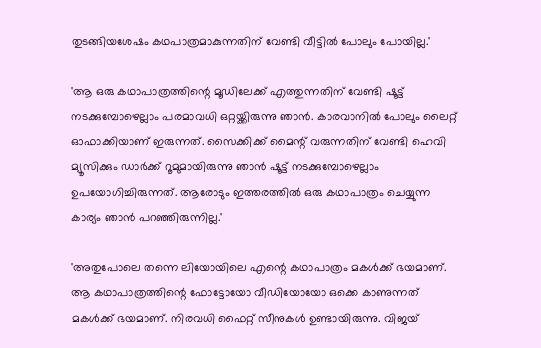തുടങ്ങിയശേഷം കഥപാത്രമാകുന്നതിന് വേണ്ടി വീട്ടിൽ പോലും പോയില്ല.'

'ആ ഒരു കഥാപാത്രത്തിന്റെ മൂഡിലേക്ക് എത്തുന്നതിന് വേണ്ടി ഷൂട്ട് നടക്കുമ്പോഴെല്ലാം പരമാവധി ഒറ്റയ്ക്കിരുന്നു ഞാൻ. കാരവാനിൽ പോലും ലൈറ്റ് ഓഫാക്കിയാണ് ഇരുന്നത്. സൈക്കിക്ക് മൈന്റ് വരുന്നതിന് വേണ്ടി ഹെവി മ്യൂസിക്കും ഡാർക്ക് റൂമുമായിരുന്നു ഞാൻ‌ ഷൂട്ട് നടക്കുമ്പോഴെല്ലാം ഉപയോഗിച്ചിരുന്നത്. ആരോടും ഇത്തരത്തിൽ ഒരു കഥാപാത്രം ചെയ്യുന്ന കാര്യം ഞാൻ പറഞ്ഞിരുന്നില്ല.'

'അതുപോലെ തന്നെ ലിയോയിലെ എന്റെ കഥാപാത്രം മകൾക്ക് ഭയമാണ്. ആ കഥാപാത്രത്തിന്റെ ഫോട്ടോയോ വീഡിയോയോ ഒക്കെ കാണുന്നത് മകൾക്ക് ഭയമാണ്. നിരവധി ഫൈറ്റ് സീനുകൾ ഉണ്ടായിരുന്നു. വിജയ്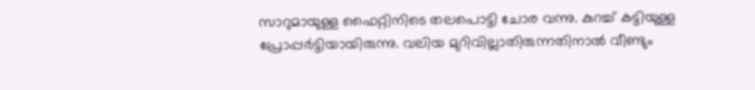സാറുമായുള്ള ഫൈറ്റിനിടെ തലപൊട്ടി ചോര വന്നു. കുറച്ച് കട്ടിയുള്ള പ്രോപ്പർട്ടിയായിരുന്നു. വലിയ മുറിവില്ലാതിരുന്നതിനാൽ വീണ്ടും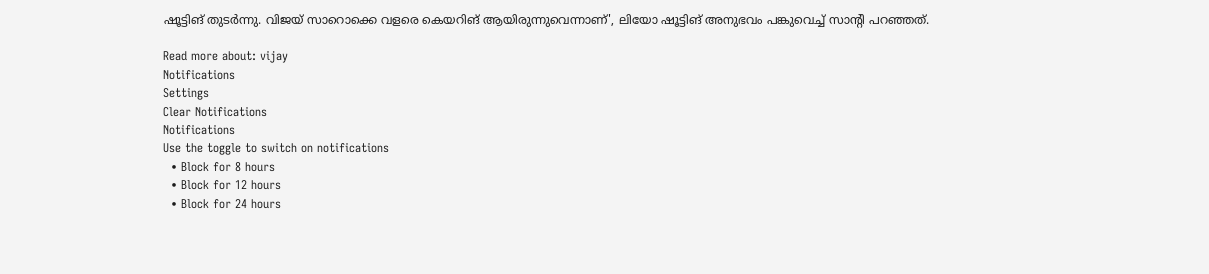ഷൂട്ടിങ് തുടർന്നു. വിജയ് സാറൊക്കെ വളരെ കെയറിങ് ആയിരുന്നുവെന്നാണ്', ലിയോ ഷൂട്ടിങ് അനുഭവം പങ്കുവെച്ച് സാന്റി പറഞ്ഞത്.

Read more about: vijay
Notifications
Settings
Clear Notifications
Notifications
Use the toggle to switch on notifications
  • Block for 8 hours
  • Block for 12 hours
  • Block for 24 hours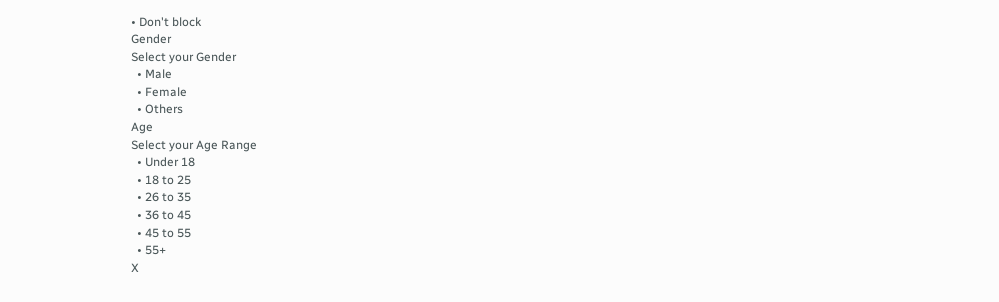• Don't block
Gender
Select your Gender
  • Male
  • Female
  • Others
Age
Select your Age Range
  • Under 18
  • 18 to 25
  • 26 to 35
  • 36 to 45
  • 45 to 55
  • 55+
X